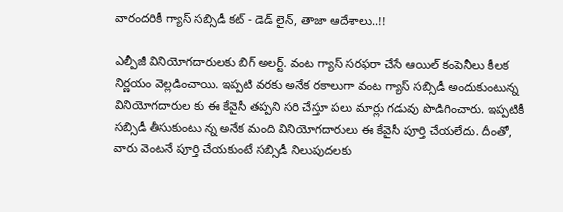వారందరికీ గ్యాస్ సబ్సిడీ కట్ - డెడ్ లైన్, తాజా ఆదేశాలు..!!

ఎల్పీజీ వినియోగదారులకు బిగ్ అలర్ట్. వంట గ్యాస్ సరఫరా చేసే ఆయిల్ కంపెనీలు కీలక నిర్ణయం వెల్లడించాయి. ఇప్పటి వరకు అనేక రకాలుగా వంట గ్యాస్ సబ్సిడీ అందుకుంటున్న వినియోగదారుల కు ఈ కేవైసీ తప్పని సరి చేస్తూ పలు మార్లు గడువు పొడిగించారు. ఇప్పటికీ సబ్సిడీ తీసుకుంటు న్న అనేక మంది వినియోగదారులు ఈ కేవైసీ పూర్తి చేయలేదు. దీంతో, వారు వెంటనే పూర్తి చేయకుంటే సబ్సిడీ నిలుపుదలకు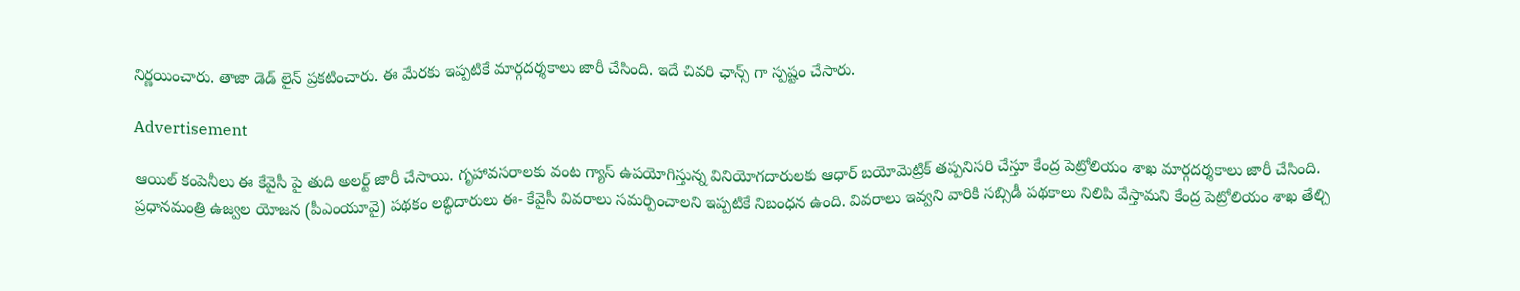నిర్ణయించారు. తాజా డెడ్ లైన్ ప్రకటించారు. ఈ మేరకు ఇప్పటికే మార్గదర్శకాలు జారీ చేసింది. ఇదే చివరి ఛాన్స్ గా స్పష్టం చేసారు.

Advertisement

ఆయిల్ కంపెనీలు ఈ కేవైసీ పై తుది అలర్ట్ జారీ చేసాయి. గృహావసరాలకు వంట గ్యాస్‌ ఉపయోగిస్తున్న వినియోగదారులకు ఆధార్‌ బయోమెట్రిక్‌ తప్పనిసరి చేస్తూ కేంద్ర పెట్రోలియం శాఖ మార్గదర్శకాలు జారీ చేసింది. ప్రధానమంత్రి ఉజ్వల యోజన (పీఎంయూవై) పథకం లబ్ధిదారులు ఈ- కేవైసీ వివరాలు సమర్పించాలని ఇప్పటికే నిబంధన ఉంది. వివరాలు ఇవ్వని వారికి సబ్సిడీ పథకాలు నిలిపి వేస్తామని కేంద్ర పెట్రోలియం శాఖ తేల్చి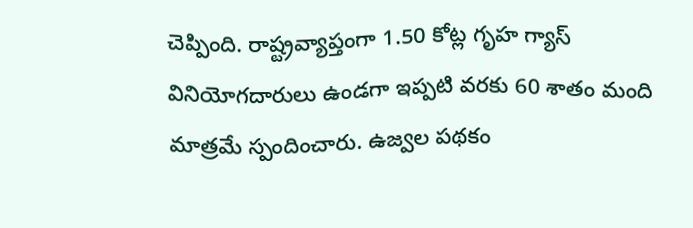చెప్పింది. రాష్ట్రవ్యాప్తంగా 1.50 కోట్ల గృహ గ్యాస్‌ వినియోగదారులు ఉండగా ఇప్పటి వరకు 60 శాతం మంది మాత్రమే స్పందించారు. ఉజ్వల పథకం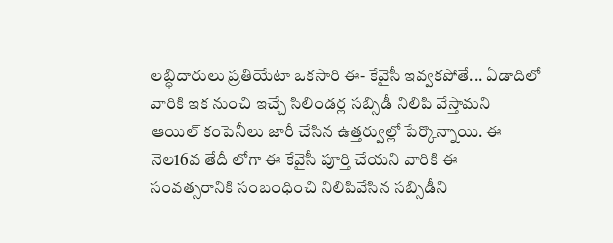లబ్ధిదారులు ప్రతియేటా ఒకసారి ఈ- కేవైసీ ఇవ్వకపోతే... ఏడాదిలో వారికి ఇక నుంచి ఇచ్చే సిలిండర్ల సబ్సిడీ నిలిపి వేస్తామని ఆయిల్‌ కంపెనీలు జారీ చేసిన ఉత్తర్వుల్లో పేర్కొన్నాయి. ఈ నెల16వ తేదీ లోగా ఈ కేవైసీ పూర్తి చేయని వారికి ఈ సంవత్సరానికి సంబంధించి నిలిపివేసిన సబ్సిడీని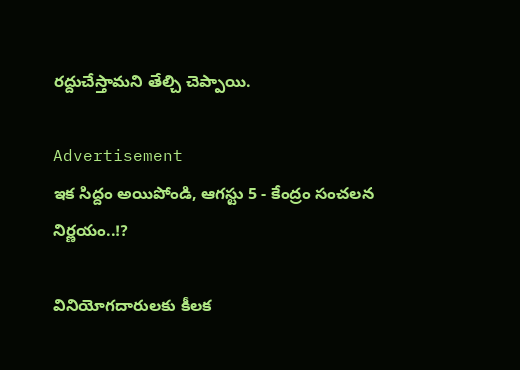రద్దుచేస్తామని తేల్చి చెప్పాయి.

Advertisement
ఇక సిద్దం అయిపోండి, ఆగస్టు 5 - కేంద్రం సంచలన నిర్ణయం..!?

వినియోగదారులకు కీలక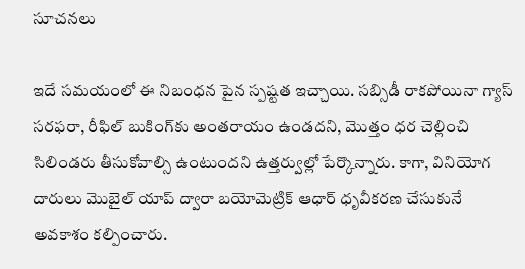సూచనలు

ఇదే సమయంలో ఈ నిబంధన పైన స్పష్టత ఇచ్చాయి. సబ్సిడీ రాకపోయినా గ్యాస్‌ సరఫరా, రీఫిల్‌ బుకింగ్‌కు అంతరాయం ఉండదని, మొత్తం ధర చెల్లించి సిలిండరు తీసుకోవాల్సి ఉంటుందని ఉత్తర్వుల్లో పేర్కొన్నారు. కాగా, వినియోగ దారులు మొబైల్‌ యాప్‌ ద్వారా బయోమెట్రిక్‌ ఆధార్‌ ధృవీకరణ చేసుకునే అవకాశం కల్పించారు.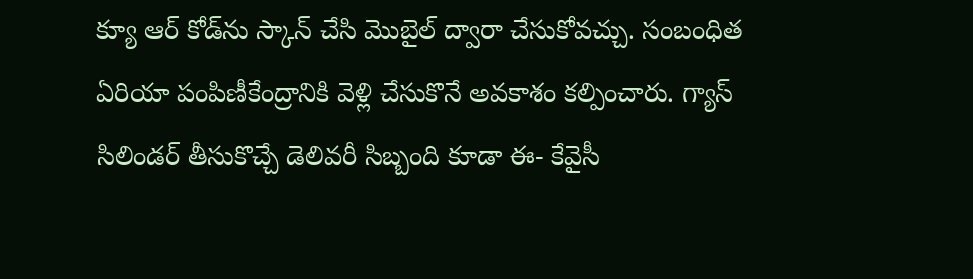క్యూ ఆర్‌ కోడ్‌ను స్కాన్‌ చేసి మొబైల్‌ ద్వారా చేసుకోవచ్చు. సంబంధిత ఏరియా పంపిణీకేంద్రానికి వెళ్లి చేసుకొనే అవకాశం కల్పించారు. గ్యాస్‌ సిలిండర్‌ తీసుకొచ్చే డెలివరీ సిబ్బంది కూడా ఈ- కేవైసీ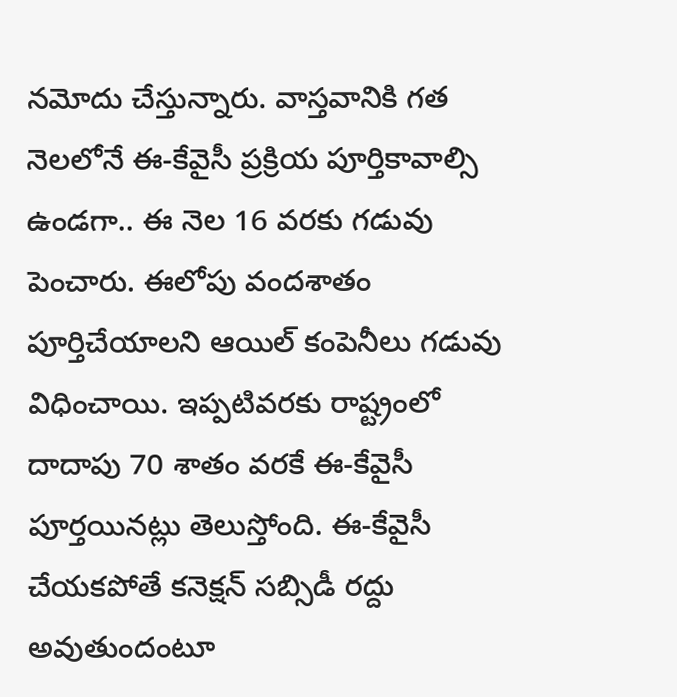నమోదు చేస్తున్నారు. వాస్తవానికి గత నెలలోనే ఈ-కేవైసీ ప్రక్రియ పూర్తికావాల్సి ఉండగా.. ఈ నెల 16 వరకు గడువు పెంచారు. ఈలోపు వందశాతం పూర్తిచేయాలని ఆయిల్‌ కంపెనీలు గడువు విధించాయి. ఇప్పటివరకు రాష్ట్రంలో దాదాపు 70 శాతం వరకే ఈ-కేవైసీ పూర్తయినట్లు తెలుస్తోంది. ఈ-కేవైసీ చేయకపోతే కనెక్షన్‌ సబ్సిడీ రద్దు అవుతుందంటూ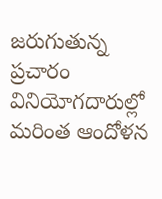జరుగుతున్న ప్రచారం వినియోగదారుల్లో మరింత ఆందోళన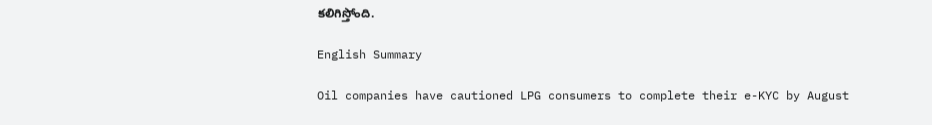కలిగిస్తోంది.

English Summary

Oil companies have cautioned LPG consumers to complete their e-KYC by August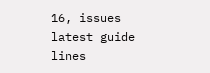16, issues latest guide lines